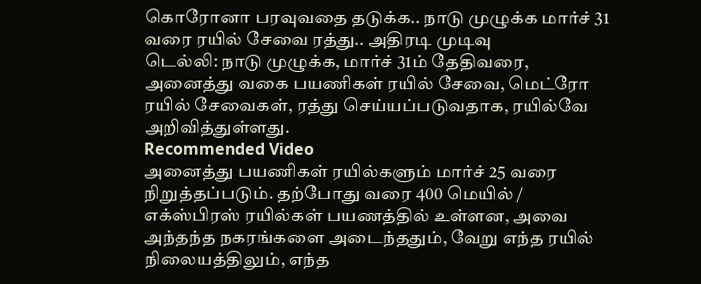கொரோனா பரவுவதை தடுக்க.. நாடு முழுக்க மார்ச் 31 வரை ரயில் சேவை ரத்து.. அதிரடி முடிவு
டெல்லி: நாடு முழுக்க, மார்ச் 31ம் தேதிவரை, அனைத்து வகை பயணிகள் ரயில் சேவை, மெட்ரோ ரயில் சேவைகள், ரத்து செய்யப்படுவதாக, ரயில்வே அறிவித்துள்ளது.
Recommended Video
அனைத்து பயணிகள் ரயில்களும் மார்ச் 25 வரை நிறுத்தப்படும். தற்போது வரை 400 மெயில் / எக்ஸ்பிரஸ் ரயில்கள் பயணத்தில் உள்ளன, அவை அந்தந்த நகரங்களை அடைந்ததும், வேறு எந்த ரயில் நிலையத்திலும், எந்த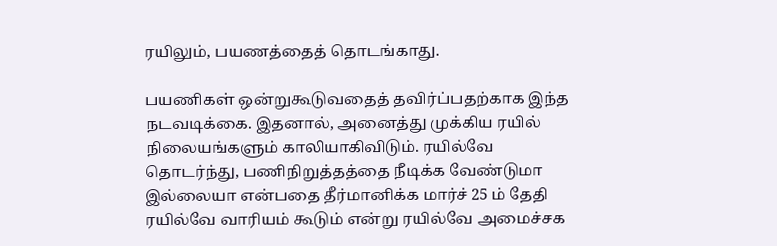ரயிலும், பயணத்தைத் தொடங்காது.

பயணிகள் ஒன்றுகூடுவதைத் தவிர்ப்பதற்காக இந்த நடவடிக்கை. இதனால், அனைத்து முக்கிய ரயில் நிலையங்களும் காலியாகிவிடும். ரயில்வே தொடர்ந்து, பணிநிறுத்தத்தை நீடிக்க வேண்டுமா இல்லையா என்பதை தீர்மானிக்க மார்ச் 25 ம் தேதி ரயில்வே வாரியம் கூடும் என்று ரயில்வே அமைச்சக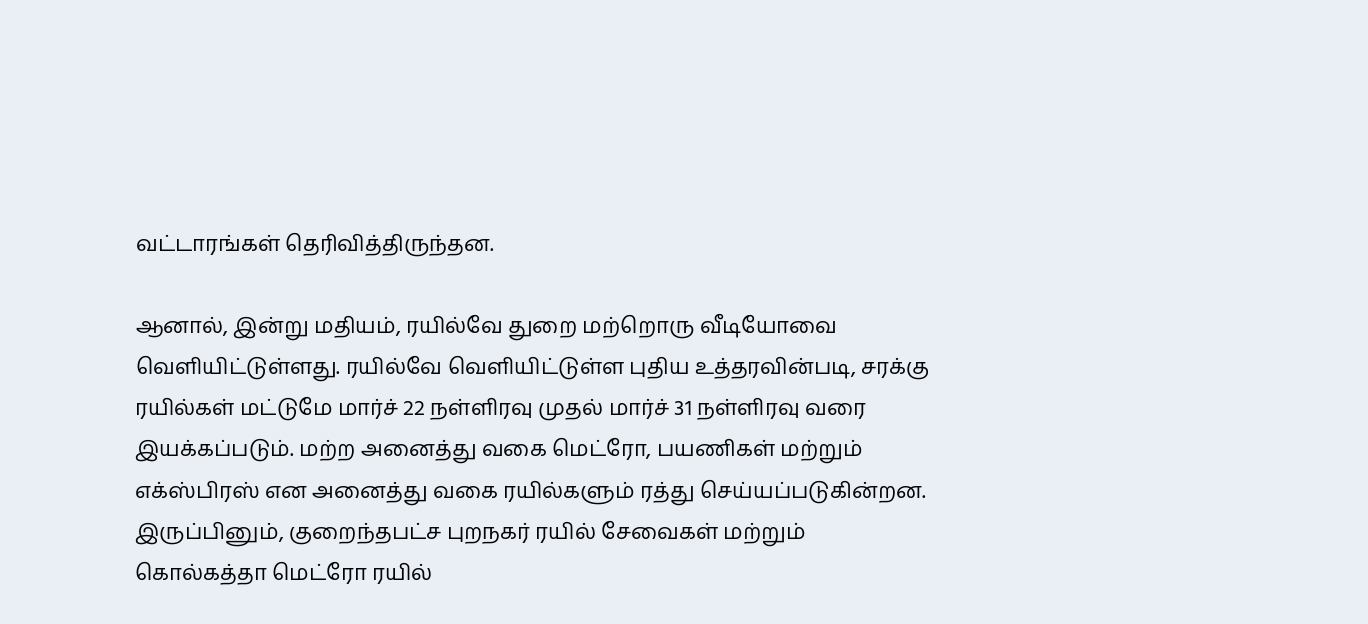வட்டாரங்கள் தெரிவித்திருந்தன.

ஆனால், இன்று மதியம், ரயில்வே துறை மற்றொரு வீடியோவை வெளியிட்டுள்ளது. ரயில்வே வெளியிட்டுள்ள புதிய உத்தரவின்படி, சரக்கு ரயில்கள் மட்டுமே மார்ச் 22 நள்ளிரவு முதல் மார்ச் 31 நள்ளிரவு வரை இயக்கப்படும். மற்ற அனைத்து வகை மெட்ரோ, பயணிகள் மற்றும் எக்ஸ்பிரஸ் என அனைத்து வகை ரயில்களும் ரத்து செய்யப்படுகின்றன. இருப்பினும், குறைந்தபட்ச புறநகர் ரயில் சேவைகள் மற்றும் கொல்கத்தா மெட்ரோ ரயில்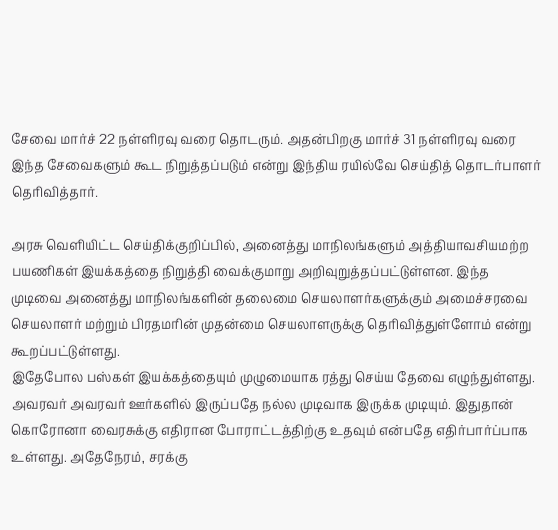சேவை மார்ச் 22 நள்ளிரவு வரை தொடரும். அதன்பிறகு மார்ச் 31 நள்ளிரவு வரை இந்த சேவைகளும் கூட நிறுத்தப்படும் என்று இந்திய ரயில்வே செய்தித் தொடர்பாளர் தெரிவித்தார்.

அரசு வெளியிட்ட செய்திக்குறிப்பில், அனைத்து மாநிலங்களும் அத்தியாவசியமற்ற பயணிகள் இயக்கத்தை நிறுத்தி வைக்குமாறு அறிவுறுத்தப்பட்டுள்ளன. இந்த முடிவை அனைத்து மாநிலங்களின் தலைமை செயலாளர்களுக்கும் அமைச்சரவை செயலாளர் மற்றும் பிரதமரின் முதன்மை செயலாளருக்கு தெரிவித்துள்ளோம் என்று கூறப்பட்டுள்ளது.
இதேபோல பஸ்கள் இயக்கத்தையும் முழுமையாக ரத்து செய்ய தேவை எழுந்துள்ளது. அவரவர் அவரவர் ஊர்களில் இருப்பதே நல்ல முடிவாக இருக்க முடியும். இதுதான் கொரோனா வைரசுக்கு எதிரான போராட்டத்திற்கு உதவும் என்பதே எதிர்பார்ப்பாக உள்ளது. அதேநேரம், சரக்கு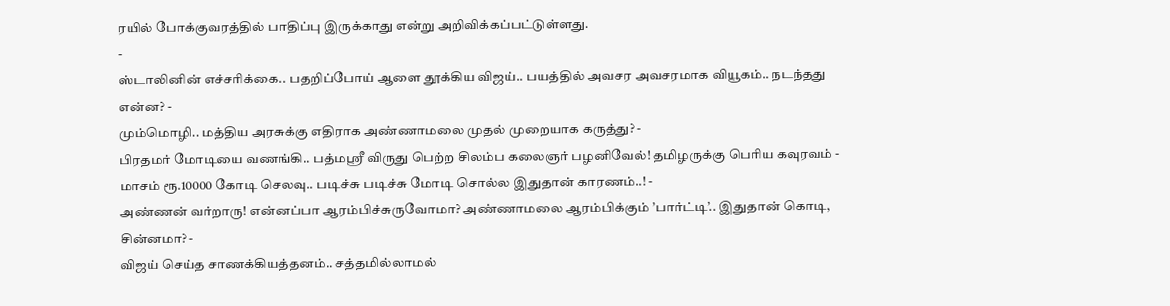ரயில் போக்குவரத்தில் பாதிப்பு இருக்காது என்று அறிவிக்கப்பட்டுள்ளது.
-
ஸ்டாலினின் எச்சரிக்கை.. பதறிப்போய் ஆளை தூக்கிய விஜய்.. பயத்தில் அவசர அவசரமாக வியூகம்.. நடந்தது என்ன? -
மும்மொழி.. மத்திய அரசுக்கு எதிராக அண்ணாமலை முதல் முறையாக கருத்து? -
பிரதமர் மோடியை வணங்கி.. பத்மஸ்ரீ விருது பெற்ற சிலம்ப கலைஞர் பழனிவேல்! தமிழருக்கு பெரிய கவுரவம் -
மாசம் ரூ.10000 கோடி செலவு.. படிச்சு படிச்சு மோடி சொல்ல இதுதான் காரணம்..! -
அண்ணன் வர்றாரு! என்னப்பா ஆரம்பிச்சுருவோமா? அண்ணாமலை ஆரம்பிக்கும் ’பார்ட்டி’.. இதுதான் கொடி, சின்னமா? -
விஜய் செய்த சாணக்கியத்தனம்.. சத்தமில்லாமல்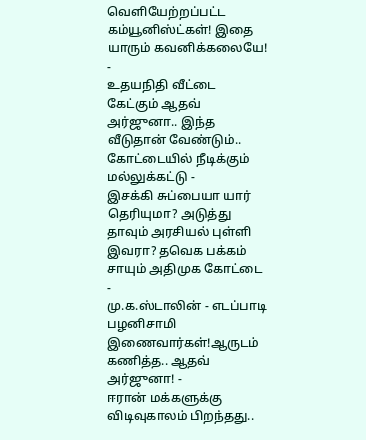வெளியேற்றப்பட்ட கம்யூனிஸ்ட்கள்! இதை யாரும் கவனிக்கலையே! -
உதயநிதி வீட்டை கேட்கும் ஆதவ் அர்ஜுனா.. இந்த வீடுதான் வேண்டும்.. கோட்டையில் நீடிக்கும் மல்லுக்கட்டு -
இசக்கி சுப்பையா யார் தெரியுமா? அடுத்து தாவும் அரசியல் புள்ளி இவரா? தவெக பக்கம் சாயும் அதிமுக கோட்டை -
மு.க.ஸ்டாலின் - எடப்பாடி பழனிசாமி இணைவார்கள்!ஆருடம் கணித்த.. ஆதவ் அர்ஜுனா! -
ஈரான் மக்களுக்கு விடிவுகாலம் பிறந்தது..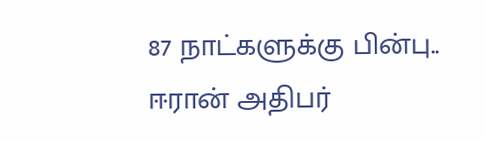87 நாட்களுக்கு பின்பு.. ஈரான் அதிபர்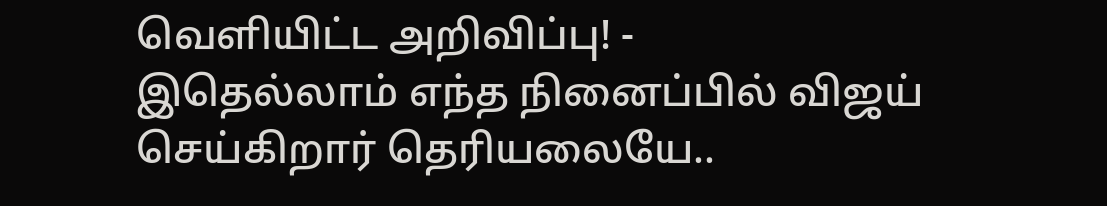வெளியிட்ட அறிவிப்பு! -
இதெல்லாம் எந்த நினைப்பில் விஜய் செய்கிறார் தெரியலையே..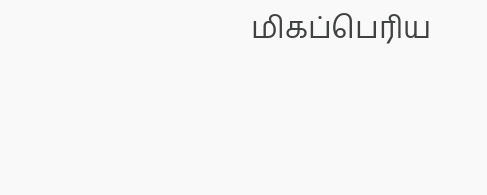மிகப்பெரிய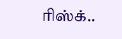ரிஸ்க்..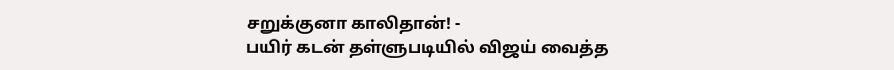சறுக்குனா காலிதான்! -
பயிர் கடன் தள்ளுபடியில் விஜய் வைத்த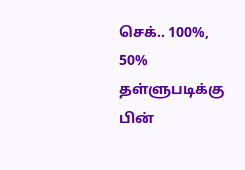செக்.. 100%, 50% தள்ளுபடிக்கு பின்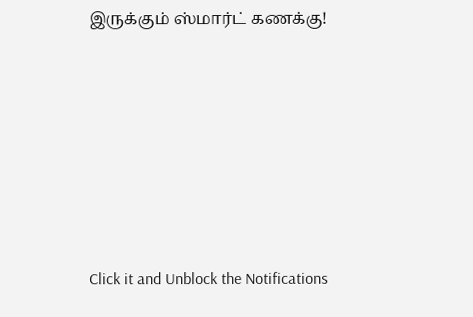இருக்கும் ஸ்மார்ட் கணக்கு!












Click it and Unblock the Notifications